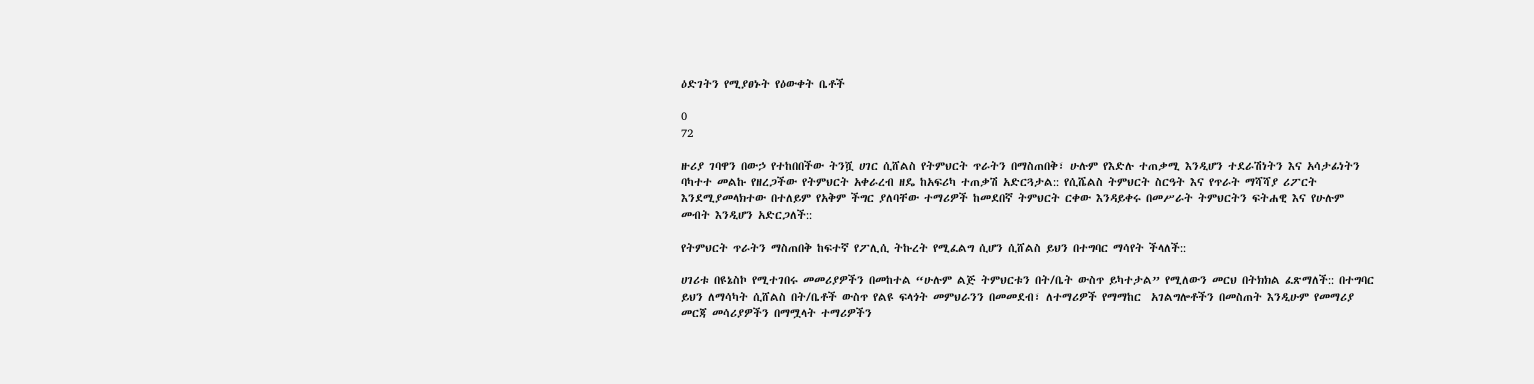ዕድገትን የሚያፀኑት የዕውቀት ቤቶች

0
72

ዙሪያ ገባዋን በውኃ የተከበበችው ትንሿ ሀገር ሲሸልስ የትምህርት ጥራትን በማስጠበቅ፣ ሁሉም የእድሉ ተጠቃሚ እንዲሆን ተደራሽነትን እና አሳታፊነትን  ባካተተ መልኩ የዘረጋችው የትምህርት አቀራረብ ዘዴ ከአፍሪካ ተጠቃሽ አድርጓታል:: የሲሼልስ ትምህርት ስርዓት እና የጥራት ማሻሻያ ሪፖርት እንደሚያመላክተው በተለይም የአቅም ችግር ያለባቸው ተማሪዎች ከመደበኛ ትምህርት ርቀው እንዳይቀሩ በመሥራት ትምህርትን ፍትሐዊ እና የሁሉም መብት እንዲሆን አድርጋለች::

የትምህርት ጥራትን ማስጠበቅ ከፍተኛ የፖሊሲ ትኩረት የሚፈልግ ሲሆን ሲሸልስ ይህን በተግባር ማሳየት ችላለች::

ሀገሪቱ በዩኔስኮ የሚተገበሩ መመሪያዎችን በመከተል “ሁሉም ልጅ ትምህርቱን በት/ቤት ውስጥ ይካተታል” የሚለውን መርህ በትክክል ፈጽማለች:: በተግባር ይህን ለማሳካት ሲሸልስ በት/ቤቶች ውስጥ የልዩ ፍላጎት መምህራንን በመመደብ፣ ለተማሪዎች የማማከር  አገልግሎቶችን በመስጠት እንዲሁም የመማሪያ መርጃ መሳሪያዎችን በማሟላት ተማሪዎችን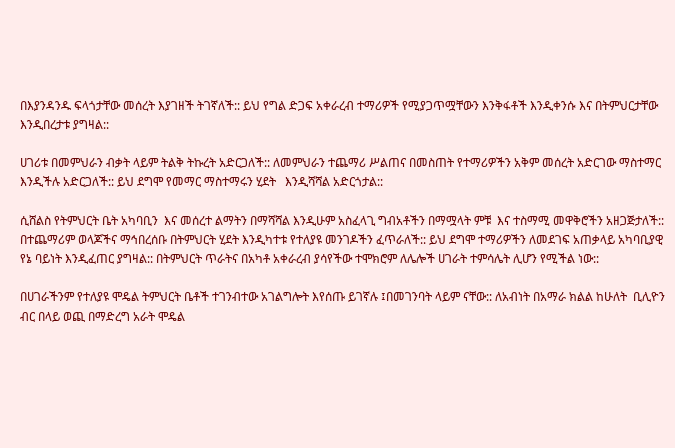በእያንዳንዱ ፍላጎታቸው መሰረት እያገዘች ትገኛለች:: ይህ የግል ድጋፍ አቀራረብ ተማሪዎች የሚያጋጥሟቸውን እንቅፋቶች እንዲቀንሱ እና በትምህርታቸው እንዲበረታቱ ያግዛል::

ሀገሪቱ በመምህራን ብቃት ላይም ትልቅ ትኩረት አድርጋለች:: ለመምህራን ተጨማሪ ሥልጠና በመስጠት የተማሪዎችን አቅም መሰረት አድርገው ማስተማር እንዲችሉ አድርጋለች:: ይህ ደግሞ የመማር ማስተማሩን ሂደት   እንዲሻሻል አድርጎታል::

ሲሸልስ የትምህርት ቤት አካባቢን  እና መሰረተ ልማትን በማሻሻል እንዲሁም አስፈላጊ ግብአቶችን በማሟላት ምቹ  እና ተስማሚ መዋቅሮችን አዘጋጅታለች:: በተጨማሪም ወላጆችና ማኅበረሰቡ በትምህርት ሂደት እንዲካተቱ የተለያዩ መንገዶችን ፈጥራለች:: ይህ ደግሞ ተማሪዎችን ለመደገፍ አጠቃላይ አካባቢያዊ የኔ ባይነት እንዲፈጠር ያግዛል:: በትምህርት ጥራትና በአካቶ አቀራረብ ያሳየችው ተሞክሮም ለሌሎች ሀገራት ተምሳሌት ሊሆን የሚችል ነው::

በሀገራችንም የተለያዩ ሞዴል ትምህርት ቤቶች ተገንብተው አገልግሎት እየሰጡ ይገኛሉ ፤በመገንባት ላይም ናቸው:: ለአብነት በአማራ ክልል ከሁለት  ቢሊዮን ብር በላይ ወጪ በማድረግ አራት ሞዴል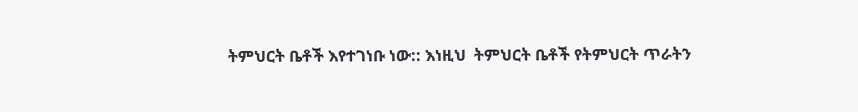ትምህርት ቤቶች እየተገነቡ ነው:: እነዚህ  ትምህርት ቤቶች የትምህርት ጥራትን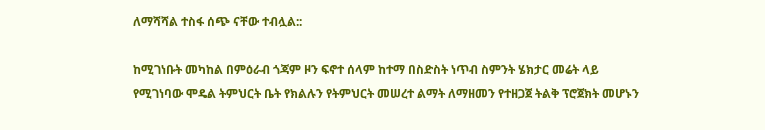ለማሻሻል ተስፋ ሰጭ ናቸው ተብሏል::

ከሚገነቡት መካከል በምዕራብ ጎጃም ዞን ፍኖተ ሰላም ከተማ በስድስት ነጥብ ስምንት ሄክታር መሬት ላይ የሚገነባው ሞዴል ትምህርት ቤት የክልሉን የትምህርት መሠረተ ልማት ለማዘመን የተዘጋጀ ትልቅ ፕሮጀክት መሆኑን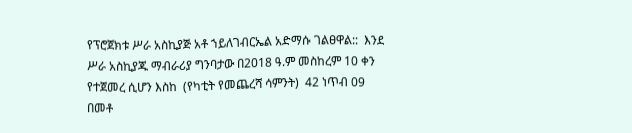የፕሮጀክቱ ሥራ አስኪያጅ አቶ ኀይለገብርኤል አድማሱ ገልፀዋል::  እንደ ሥራ አስኪያጁ ማብራሪያ ግንባታው በ2018 ዓ.ም መስከረም 10 ቀን የተጀመረ ሲሆን እስከ  (የካቲት የመጨረሻ ሳምንት)  42 ነጥብ 09 በመቶ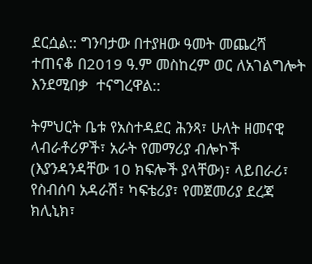ደርሷል:: ግንባታው በተያዘው ዓመት መጨረሻ ተጠናቆ በ2019 ዓ.ም መስከረም ወር ለአገልግሎት እንደሚበቃ  ተናግረዋል::

ትምህርት ቤቱ የአስተዳደር ሕንጻ፣ ሁለት ዘመናዊ ላብራቶሪዎች፣ አራት የመማሪያ ብሎኮች (እያንዳንዳቸው 10 ክፍሎች ያላቸው)፣ ላይበራሪ፣ የስብሰባ አዳራሽ፣ ካፍቴሪያ፣ የመጀመሪያ ደረጃ ክሊኒክ፣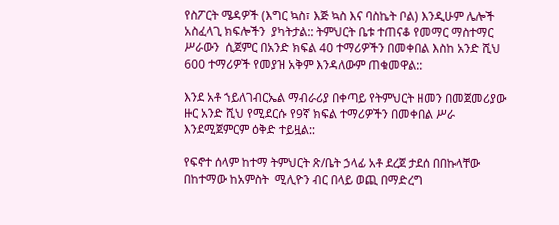የስፖርት ሜዳዎች (እግር ኳስ፣ እጅ ኳስ እና ባስኬት ቦል) እንዲሁም ሌሎች አስፈላጊ ክፍሎችን  ያካትታል:: ትምህርት ቤቱ ተጠናቆ የመማር ማስተማር ሥራውን  ሲጀምር በአንድ ክፍል 40 ተማሪዎችን በመቀበል እስከ አንድ ሺህ 600 ተማሪዎች የመያዝ አቅም እንዳለውም ጠቁመዋል::

እንደ አቶ ኀይለገብርኤል ማብራሪያ በቀጣይ የትምህርት ዘመን በመጀመሪያው ዙር አንድ ሺህ የሚደርሱ የ9ኛ ክፍል ተማሪዎችን በመቀበል ሥራ እንደሚጀምርም ዕቅድ ተይዟል::

የፍኖተ ሰላም ከተማ ትምህርት ጽ/ቤት ኃላፊ አቶ ደረጀ ታደሰ በበኩላቸው በከተማው ከአምስት  ሚሊዮን ብር በላይ ወጪ በማድረግ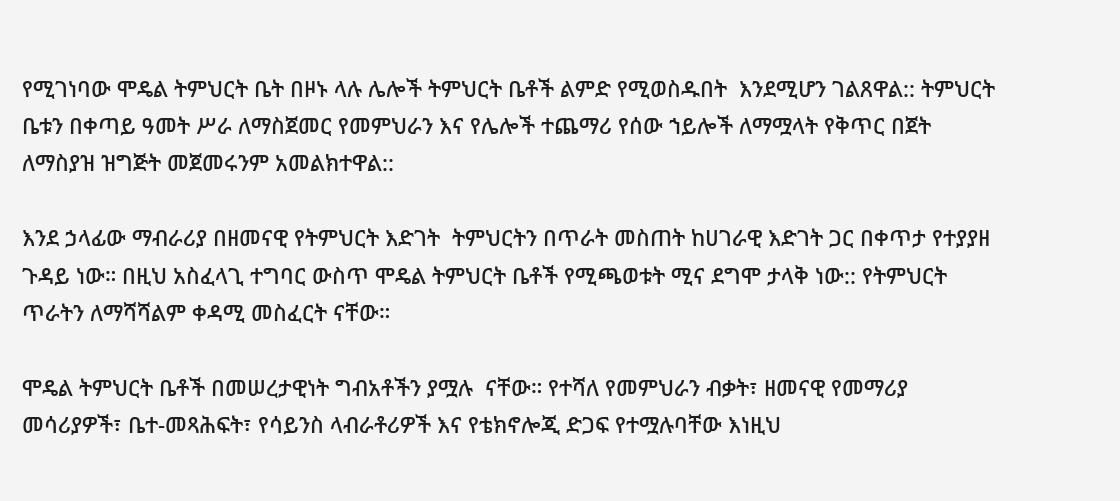የሚገነባው ሞዴል ትምህርት ቤት በዞኑ ላሉ ሌሎች ትምህርት ቤቶች ልምድ የሚወስዱበት  እንደሚሆን ገልጸዋል:: ትምህርት ቤቱን በቀጣይ ዓመት ሥራ ለማስጀመር የመምህራን እና የሌሎች ተጨማሪ የሰው ኀይሎች ለማሟላት የቅጥር በጀት ለማስያዝ ዝግጅት መጀመሩንም አመልክተዋል::

እንደ ኃላፊው ማብራሪያ በዘመናዊ የትምህርት እድገት  ትምህርትን በጥራት መስጠት ከሀገራዊ እድገት ጋር በቀጥታ የተያያዘ ጉዳይ ነው። በዚህ አስፈላጊ ተግባር ውስጥ ሞዴል ትምህርት ቤቶች የሚጫወቱት ሚና ደግሞ ታላቅ ነው:: የትምህርት ጥራትን ለማሻሻልም ቀዳሚ መስፈርት ናቸው።

ሞዴል ትምህርት ቤቶች በመሠረታዊነት ግብአቶችን ያሟሉ  ናቸው። የተሻለ የመምህራን ብቃት፣ ዘመናዊ የመማሪያ መሳሪያዎች፣ ቤተ-መጻሕፍት፣ የሳይንስ ላብራቶሪዎች እና የቴክኖሎጂ ድጋፍ የተሟሉባቸው እነዚህ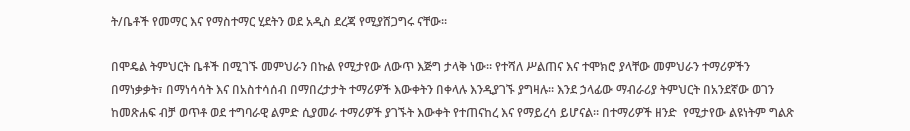ት/ቤቶች የመማር እና የማስተማር ሂደትን ወደ አዲስ ደረጃ የሚያሸጋግሩ ናቸው።

በሞዴል ትምህርት ቤቶች በሚገኙ መምህራን በኩል የሚታየው ለውጥ እጅግ ታላቅ ነው። የተሻለ ሥልጠና እና ተሞክሮ ያላቸው መምህራን ተማሪዎችን በማነቃቃት፣ በማነሳሳት እና በአስተሳሰብ በማበረታታት ተማሪዎች እውቀትን በቀላሉ እንዲያገኙ ያግዛሉ። እንደ ኃላፊው ማብራሪያ ትምህርት በአንደኛው ወገን ከመጽሐፍ ብቻ ወጥቶ ወደ ተግባራዊ ልምድ ሲያመራ ተማሪዎች ያገኙት እውቀት የተጠናከረ እና የማይረሳ ይሆናል። በተማሪዎች ዘንድ  የሚታየው ልዩነትም ግልጽ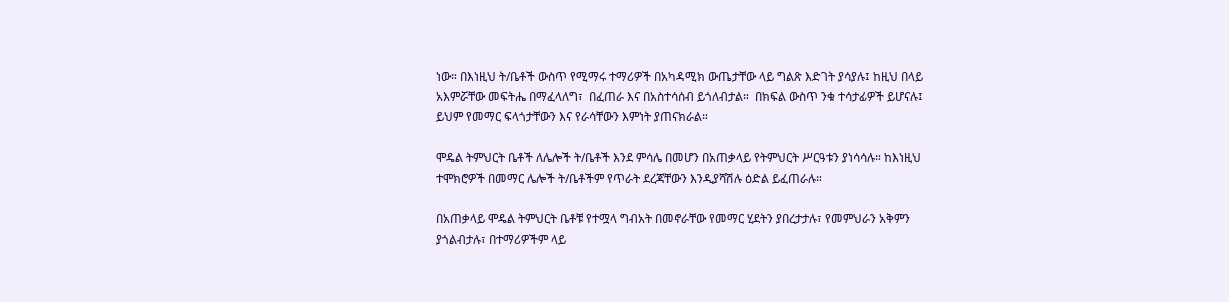ነው። በእነዚህ ት/ቤቶች ውስጥ የሚማሩ ተማሪዎች በአካዳሚክ ውጤታቸው ላይ ግልጽ እድገት ያሳያሉ፤ ከዚህ በላይ አእምሯቸው መፍትሔ በማፈላለግ፣  በፈጠራ እና በአስተሳሰብ ይጎለብታል።  በክፍል ውስጥ ንቁ ተሳታፊዎች ይሆናሉ፤ ይህም የመማር ፍላጎታቸውን እና የራሳቸውን እምነት ያጠናክራል።

ሞዴል ትምህርት ቤቶች ለሌሎች ት/ቤቶች እንደ ምሳሌ በመሆን በአጠቃላይ የትምህርት ሥርዓቱን ያነሳሳሉ። ከእነዚህ ተሞክሮዎች በመማር ሌሎች ት/ቤቶችም የጥራት ደረጃቸውን እንዲያሻሽሉ ዕድል ይፈጠራሉ።

በአጠቃላይ ሞዴል ትምህርት ቤቶቹ የተሟላ ግብአት በመኖራቸው የመማር ሂደትን ያበረታታሉ፣ የመምህራን አቅምን ያጎልብታሉ፣ በተማሪዎችም ላይ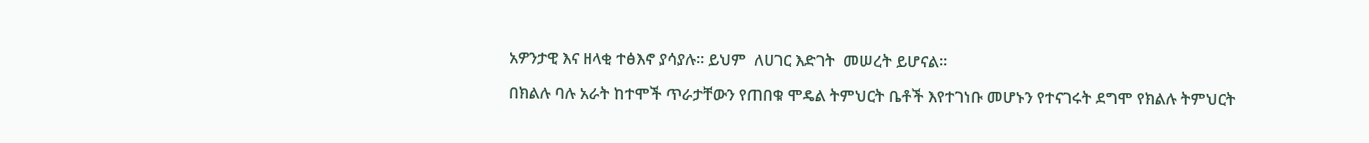አዎንታዊ እና ዘላቂ ተፅእኖ ያሳያሉ። ይህም  ለሀገር እድገት  መሠረት ይሆናል።

በክልሉ ባሉ አራት ከተሞች ጥራታቸውን የጠበቁ ሞዴል ትምህርት ቤቶች እየተገነቡ መሆኑን የተናገሩት ደግሞ የክልሉ ትምህርት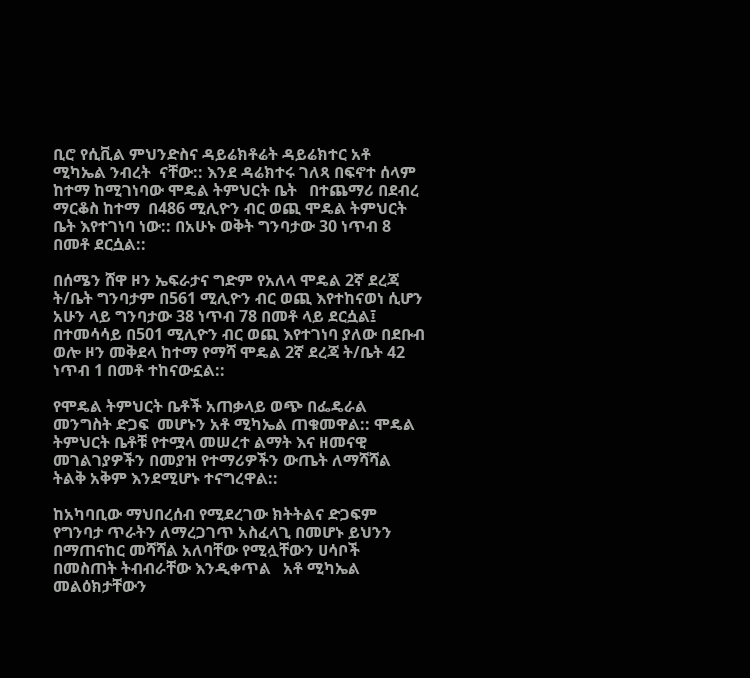ቢሮ የሲቪል ምህንድስና ዳይሬክቶሬት ዳይሬክተር አቶ ሚካኤል ንብረት  ናቸው:: እንደ ዳሬክተሩ ገለጻ በፍኖተ ሰላም ከተማ ከሚገነባው ሞዴል ትምህርት ቤት   በተጨማሪ በደብረ ማርቆስ ከተማ  በ486 ሚሊዮን ብር ወጪ ሞዴል ትምህርት ቤት እየተገነባ ነው:: በአሁኑ ወቅት ግንባታው 30 ነጥብ 8 በመቶ ደርሷል::

በሰሜን ሸዋ ዞን ኤፍራታና ግድም የአለላ ሞዴል 2ኛ ደረጃ ት/ቤት ግንባታም በ561 ሚሊዮን ብር ወጪ እየተከናወነ ሲሆን አሁን ላይ ግንባታው 38 ነጥብ 78 በመቶ ላይ ደርሷል፤ በተመሳሳይ በ501 ሚሊዮን ብር ወጪ እየተገነባ ያለው በደቡብ ወሎ ዞን መቅደላ ከተማ የማሻ ሞዴል 2ኛ ደረጃ ት/ቤት 42 ነጥብ 1 በመቶ ተከናውኗል::

የሞዴል ትምህርት ቤቶች አጠቃላይ ወጭ በፌዴራል መንግስት ድጋፍ  መሆኑን አቶ ሚካኤል ጠቁመዋል:: ሞዴል ትምህርት ቤቶቹ የተሟላ መሠረተ ልማት እና ዘመናዊ መገልገያዎችን በመያዝ የተማሪዎችን ውጤት ለማሻሻል ትልቅ አቅም እንደሚሆኑ ተናግረዋል::

ከአካባቢው ማህበረሰብ የሚደረገው ክትትልና ድጋፍም የግንባታ ጥራትን ለማረጋገጥ አስፈላጊ በመሆኑ ይህንን በማጠናከር መሻሻል አለባቸው የሚሏቸውን ሀሳቦች በመስጠት ትብብራቸው እንዲቀጥል   አቶ ሚካኤል መልዕክታቸውን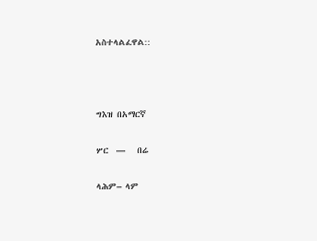አስተላልፈዋል::



ግእዝ በአማርኛ

ሦር  —   በሬ

ላሕም– ላም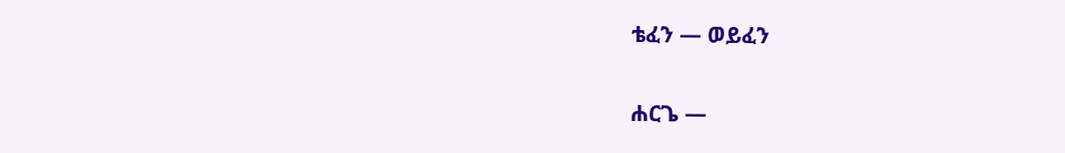ቴፈን — ወይፈን

ሐርጌ —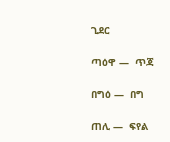ጊደር

ጣዕዋ —  ጥጃ

በግዕ —  በግ

ጠሊ —  ፍየል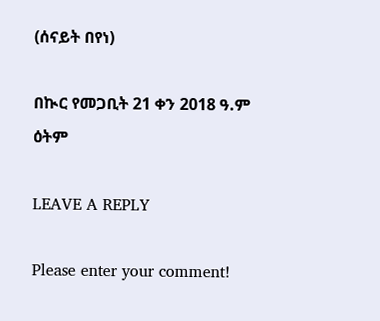(ሰናይት በየነ)

በኲር የመጋቢት 21 ቀን 2018 ዓ.ም ዕትም

LEAVE A REPLY

Please enter your comment!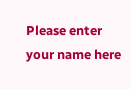Please enter your name here